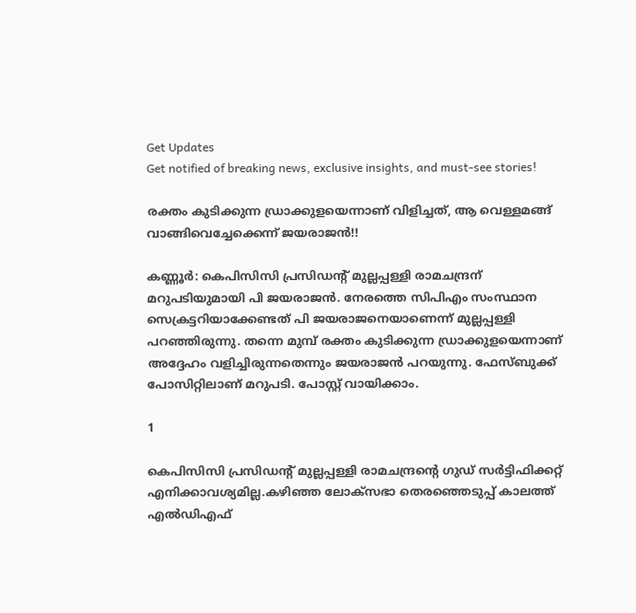Get Updates
Get notified of breaking news, exclusive insights, and must-see stories!

രക്തം കുടിക്കുന്ന ഡ്രാക്കുളയെന്നാണ് വിളിച്ചത്, ആ വെള്ളമങ്ങ് വാങ്ങിവെച്ചേക്കെന്ന് ജയരാജന്‍!!

കണ്ണൂര്‍: കെപിസിസി പ്രസിഡന്റ് മുല്ലപ്പള്ളി രാമചന്ദ്രന് മറുപടിയുമായി പി ജയരാജന്‍. നേരത്തെ സിപിഎം സംസ്ഥാന സെക്രട്ടറിയാക്കേണ്ടത് പി ജയരാജനെയാണെന്ന് മുല്ലപ്പള്ളി പറഞ്ഞിരുന്നു. തന്നെ മുമ്പ് രക്തം കുടിക്കുന്ന ഡ്രാക്കുളയെന്നാണ് അദ്ദേഹം വളിച്ചിരുന്നതെന്നും ജയരാജന്‍ പറയുന്നു. ഫേസ്ബുക്ക് പോസിറ്റിലാണ് മറുപടി. പോസ്റ്റ് വായിക്കാം.

1

കെപിസിസി പ്രസിഡന്റ് മുല്ലപ്പള്ളി രാമചന്ദ്രന്റെ ഗുഡ് സര്‍ട്ടിഫിക്കറ്റ് എനിക്കാവശ്യമില്ല.കഴിഞ്ഞ ലോക്‌സഭാ തെരഞ്ഞെടുപ്പ് കാലത്ത് എല്‍ഡിഎഫ്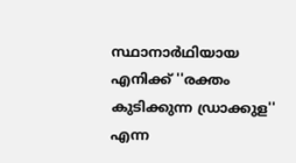സ്ഥാനാര്‍ഥിയായ എനിക്ക് ''രക്തം കുടിക്കുന്ന ഡ്രാക്കുള'' എന്ന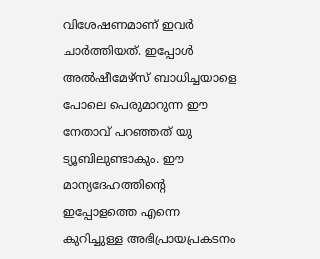വിശേഷണമാണ് ഇവര്‍ ചാര്‍ത്തിയത്. ഇപ്പോള്‍ അല്‍ഷീമേഴ്സ് ബാധിച്ചയാളെ പോലെ പെരുമാറുന്ന ഈ നേതാവ് പറഞ്ഞത് യു ട്യൂബിലുണ്ടാകും. ഈ മാന്യദേഹത്തിന്റെ ഇപ്പോളത്തെ എന്നെ കുറിച്ചുള്ള അഭിപ്രായപ്രകടനം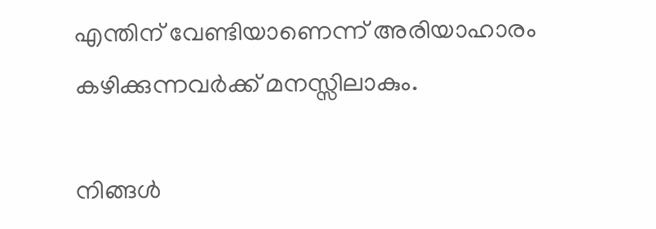എന്തിന് വേണ്ടിയാണെന്ന് അരിയാഹാരം കഴിക്കുന്നവര്‍ക്ക് മനസ്സിലാകും.

നിങ്ങള്‍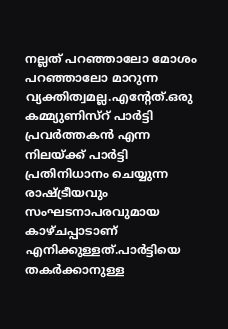നല്ലത് പറഞ്ഞാലോ മോശം പറഞ്ഞാലോ മാറുന്ന വ്യക്തിത്വമല്ല.എന്റേത്.ഒരു കമ്മ്യുണിസ്‌റ് പാര്‍ട്ടി പ്രവര്‍ത്തകന്‍ എന്ന നിലയ്ക്ക് പാര്‍ട്ടി പ്രതിനിധാനം ചെയ്യുന്ന രാഷ്ട്രീയവും സംഘടനാപരവുമായ കാഴ്ചപ്പാടാണ് എനിക്കുള്ളത്.പാര്‍ട്ടിയെ തകര്‍ക്കാനുള്ള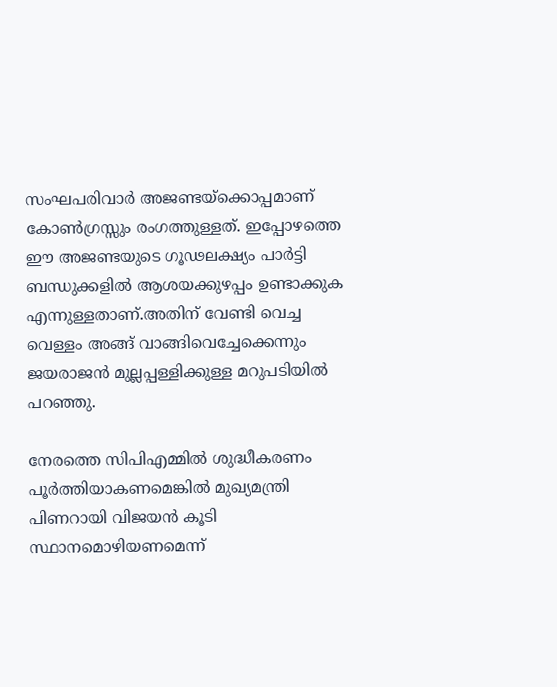സംഘപരിവാര്‍ അജണ്ടയ്‌ക്കൊപ്പമാണ് കോണ്‍ഗ്രസ്സും രംഗത്തുള്ളത്. ഇപ്പോഴത്തെ ഈ അജണ്ടയുടെ ഗൂഢലക്ഷ്യം പാര്‍ട്ടി ബന്ധുക്കളില്‍ ആശയക്കുഴപ്പം ഉണ്ടാക്കുക എന്നുള്ളതാണ്.അതിന് വേണ്ടി വെച്ച വെള്ളം അങ്ങ് വാങ്ങിവെച്ചേക്കെന്നും ജയരാജന്‍ മുല്ലപ്പള്ളിക്കുള്ള മറുപടിയില്‍ പറഞ്ഞു.

നേരത്തെ സിപിഎമ്മില്‍ ശുദ്ധീകരണം പൂര്‍ത്തിയാകണമെങ്കില്‍ മുഖ്യമന്ത്രി പിണറായി വിജയന്‍ കൂടി സ്ഥാനമൊഴിയണമെന്ന്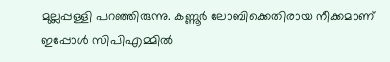മുല്ലപ്പള്ളി പറഞ്ഞിരുന്നു. കണ്ണൂര്‍ ലോബിക്കെതിരായ നീക്കമാണ് ഇപ്പോള്‍ സിപിഎമ്മില്‍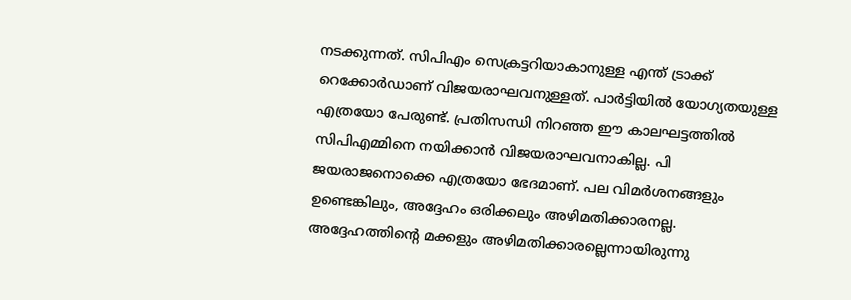നടക്കുന്നത്. സിപിഎം സെക്രട്ടറിയാകാനുള്ള എന്ത് ട്രാക്ക് റെക്കോര്‍ഡാണ് വിജയരാഘവനുള്ളത്. പാര്‍ട്ടിയില്‍ യോഗ്യതയുള്ള എത്രയോ പേരുണ്ട്. പ്രതിസന്ധി നിറഞ്ഞ ഈ കാലഘട്ടത്തില്‍ സിപിഎമ്മിനെ നയിക്കാന്‍ വിജയരാഘവനാകില്ല. പി ജയരാജനൊക്കെ എത്രയോ ഭേദമാണ്. പല വിമര്‍ശനങ്ങളും ഉണ്ടെങ്കിലും, അദ്ദേഹം ഒരിക്കലും അഴിമതിക്കാരനല്ല. അദ്ദേഹത്തിന്റെ മക്കളും അഴിമതിക്കാരല്ലെന്നായിരുന്നു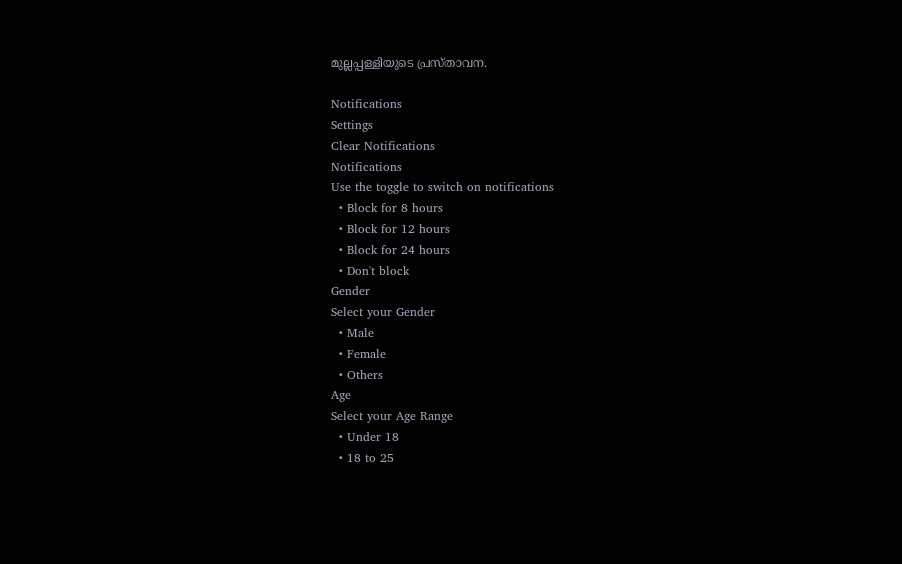മുല്ലപ്പള്ളിയുടെ പ്രസ്താവന.

Notifications
Settings
Clear Notifications
Notifications
Use the toggle to switch on notifications
  • Block for 8 hours
  • Block for 12 hours
  • Block for 24 hours
  • Don't block
Gender
Select your Gender
  • Male
  • Female
  • Others
Age
Select your Age Range
  • Under 18
  • 18 to 25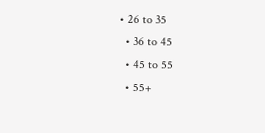• 26 to 35
  • 36 to 45
  • 45 to 55
  • 55+